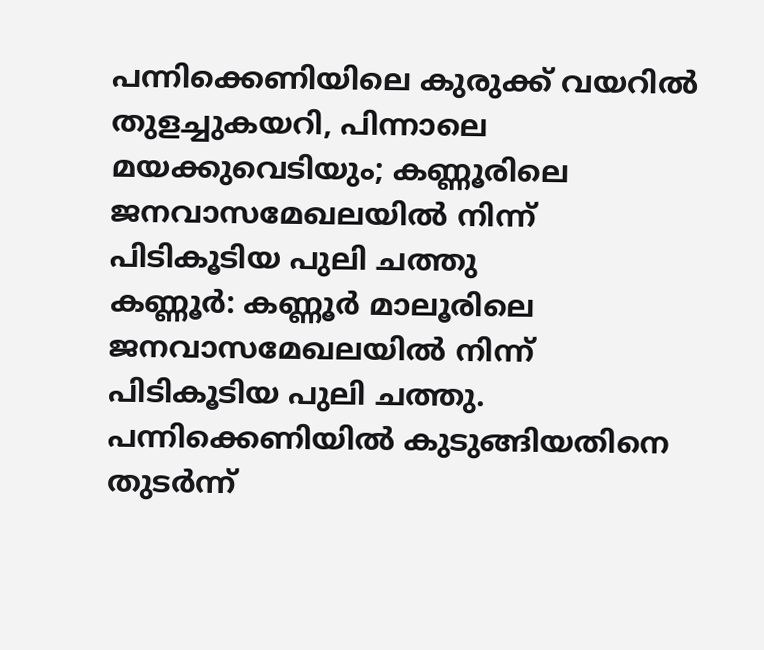പന്നിക്കെണിയിലെ കുരുക്ക് വയറിൽ തുളച്ചുകയറി, പിന്നാലെ മയക്കുവെടിയും; കണ്ണൂരിലെ ജനവാസമേഖലയിൽ നിന്ന് പിടികൂടിയ പുലി ചത്തു
കണ്ണൂർ: കണ്ണൂർ മാലൂരിലെ ജനവാസമേഖലയിൽ നിന്ന് പിടികൂടിയ പുലി ചത്തു. പന്നിക്കെണിയിൽ കുടുങ്ങിയതിനെ തുടർന്ന്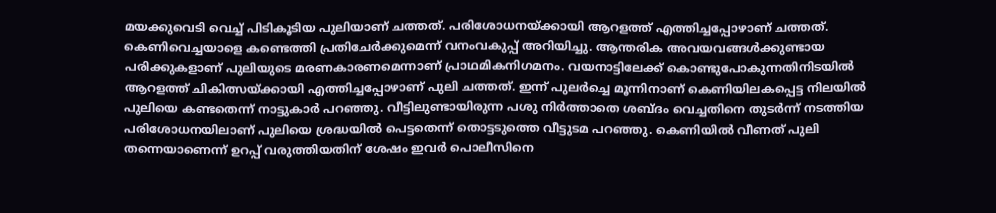മയക്കുവെടി വെച്ച് പിടികൂടിയ പുലിയാണ് ചത്തത്. പരിശോധനയ്ക്കായി ആറളത്ത് എത്തിച്ചപ്പോഴാണ് ചത്തത്. കെണിവെച്ചയാളെ കണ്ടെത്തി പ്രതിചേർക്കുമെന്ന് വനംവകുപ്പ് അറിയിച്ചു. ആന്തരിക അവയവങ്ങൾക്കുണ്ടായ പരിക്കുകളാണ് പുലിയുടെ മരണകാരണമെന്നാണ് പ്രാഥമികനിഗമനം. വയനാട്ടിലേക്ക് കൊണ്ടുപോകുന്നതിനിടയിൽ ആറളത്ത് ചികിത്സയ്ക്കായി എത്തിച്ചപ്പോഴാണ് പുലി ചത്തത്. ഇന്ന് പുലർച്ചെ മൂന്നിനാണ് കെണിയിലകപ്പെട്ട നിലയിൽ പുലിയെ കണ്ടതെന്ന് നാട്ടുകാർ പറഞ്ഞു. വീട്ടിലുണ്ടായിരുന്ന പശു നിർത്താതെ ശബ്ദം വെച്ചതിനെ തുടർന്ന് നടത്തിയ പരിശോധനയിലാണ് പുലിയെ ശ്രദ്ധയിൽ പെട്ടതെന്ന് തൊട്ടടുത്തെ വീട്ടുടമ പറഞ്ഞു. കെണിയിൽ വീണത് പുലി തന്നെയാണെന്ന് ഉറപ്പ് വരുത്തിയതിന് ശേഷം ഇവർ പൊലീസിനെ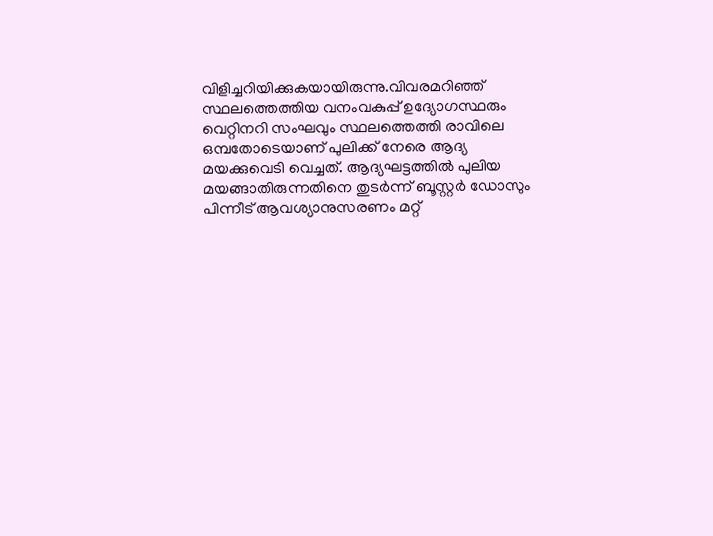വിളിച്ചറിയിക്കുകയായിരുന്നു.വിവരമറിഞ്ഞ് സ്ഥലത്തെത്തിയ വനംവകുപ്പ് ഉദ്യോഗസ്ഥരും വെറ്റിനറി സംഘവും സ്ഥലത്തെത്തി രാവിലെ ഒമ്പതോടെയാണ് പുലിക്ക് നേരെ ആദ്യ മയക്കുവെടി വെച്ചത്. ആദ്യഘട്ടത്തിൽ പുലിയ മയങ്ങാതിരുന്നതിനെ തുടർന്ന് ബൂസ്റ്റർ ഡോസും പിന്നീട് ആവശ്യാനുസരണം മറ്റ്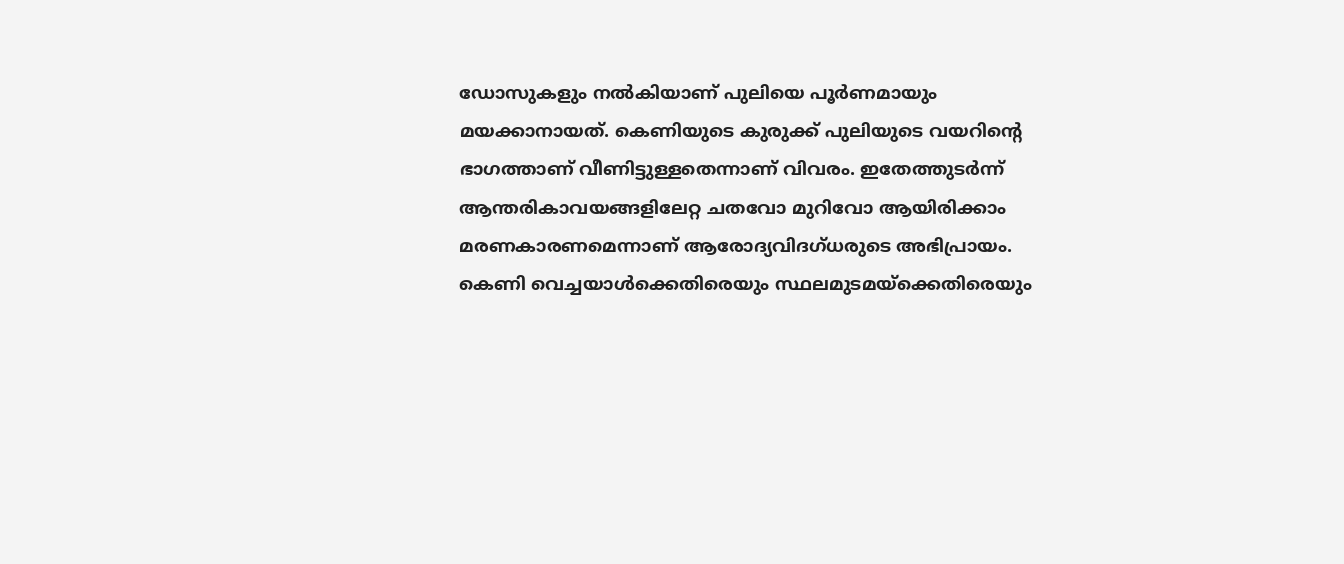ഡോസുകളും നൽകിയാണ് പുലിയെ പൂർണമായും മയക്കാനായത്. കെണിയുടെ കുരുക്ക് പുലിയുടെ വയറിന്റെ ഭാഗത്താണ് വീണിട്ടുള്ളതെന്നാണ് വിവരം. ഇതേത്തുടർന്ന് ആന്തരികാവയങ്ങളിലേറ്റ ചതവോ മുറിവോ ആയിരിക്കാം മരണകാരണമെന്നാണ് ആരോദ്യവിദഗ്ധരുടെ അഭിപ്രായം. കെണി വെച്ചയാൾക്കെതിരെയും സ്ഥലമുടമയ്ക്കെതിരെയും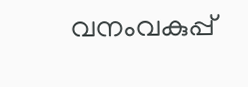വനംവകുപ്പ്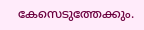കേസെടുത്തേക്കും.